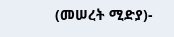(መሠረት ሚድያ)-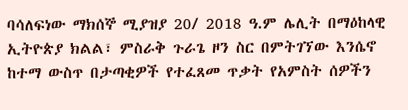ባሳለፍነው ማክሰኞ ሚያዝያ 20/ 2018 ዓ.ም ሌሊት በማዕከላዊ ኢትዮጵያ ክልል፣ ምስራቅ ጉራጌ ዞን ስር በምትገኘው እንሴኖ ከተማ ውስጥ በታጣቂዎች የተፈጸመ ጥቃት የአምስት ሰዎችን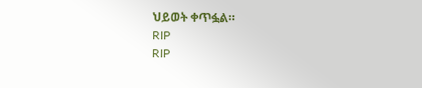ህይወት ቀጥፏል።
RIP
RIP